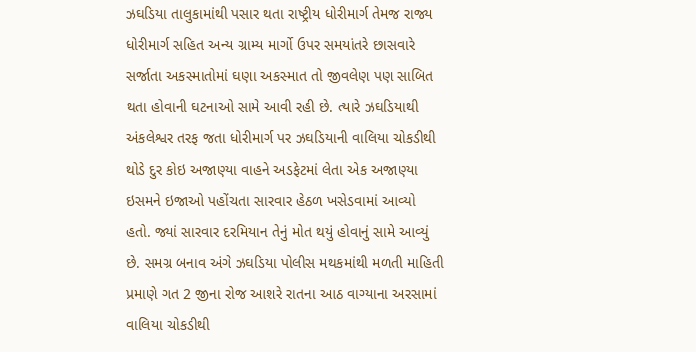ઝઘડિયા તાલુકામાંથી પસાર થતા રાષ્ટ્રીય ધોરીમાર્ગ તેમજ રાજ્ય ધોરીમાર્ગ સહિત અન્ય ગ્રામ્ય માર્ગો ઉપર સમયાંતરે છાસવારે સર્જાતા અકસ્માતોમાં ઘણા અકસ્માત તો જીવલેણ પણ સાબિત થતા હોવાની ઘટનાઓ સામે આવી રહી છે. ત્યારે ઝઘડિયાથી અંકલેશ્વર તરફ જતા ધોરીમાર્ગ પર ઝઘડિયાની વાલિયા ચોકડીથી થોડે દુર કોઇ અજાણ્યા વાહને અડફેટમાં લેતા એક અજાણ્યા ઇસમને ઇજાઓ પહોંચતા સારવાર હેઠળ ખસેડવામાં આવ્યો હતો. જ્યાં સારવાર દરમિયાન તેનું મોત થયું હોવાનું સામે આવ્યું છે. સમગ્ર બનાવ અંગે ઝઘડિયા પોલીસ મથકમાંથી મળતી માહિતી પ્રમાણે ગત 2 જીના રોજ આશરે રાતના આઠ વાગ્યાના અરસામાં વાલિયા ચોકડીથી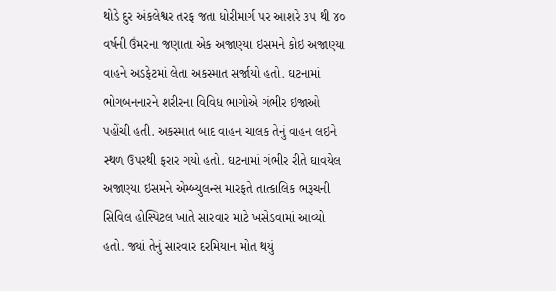થોડે દુર અંકલેશ્વર તરફ જતા ધોરીમાર્ગ પર આશરે ૩૫ થી ૪૦ વર્ષની ઉંમરના જણાતા એક અજાણ્યા ઇસમને કોઇ અજાણ્યા વાહને અડફેટમાં લેતા અકસ્માત સર્જાયો હતો. ઘટનામાં ભોગબનનારને શરીરના વિવિધ ભાગોએ ગંભીર ઇજાઓ પહોંચી હતી. અકસ્માત બાદ વાહન ચાલક તેનું વાહન લઇને સ્થળ ઉપરથી ફરાર ગયો હતો. ઘટનામાં ગંભીર રીતે ઘાવયેલ અજાણ્યા ઇસમને એમ્બ્યુલન્સ મારફતે તાત્કાલિક ભરૂચની સિવિલ હોસ્પિટલ ખાતે સારવાર માટે ખસેડવામાં આવ્યો હતો. જ્યાં તેનું સારવાર દરમિયાન મોત થયું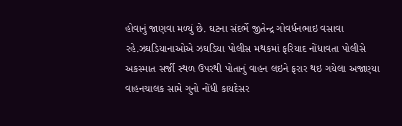હોવાનું જાણવા મળ્યું છે. ઘટના સંદર્ભે જીતેન્દ્ર ગોવર્ધનભાઇ વસાવા રહે.ઝઘડિયાનાઓએ ઝઘડિયા પોલીસ મથકમાં ફરિયાદ નોંધાવતા પોલીસે અકસ્માત સર્જી સ્થળ ઉપરથી પોતાનું વાહન લઇને ફરાર થઇ ગયેલા અજાણ્યા વાહનચાલક સામે ગુનો નોંધી કાયદેસર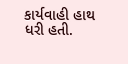કાર્યવાહી હાથ ધરી હતી.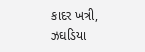કાદર ખત્રી, ઝઘડિયા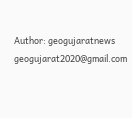Author: geogujaratnews
geogujarat2020@gmail.com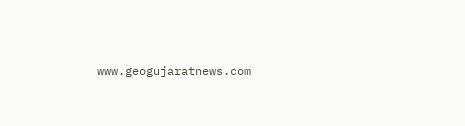www.geogujaratnews.com